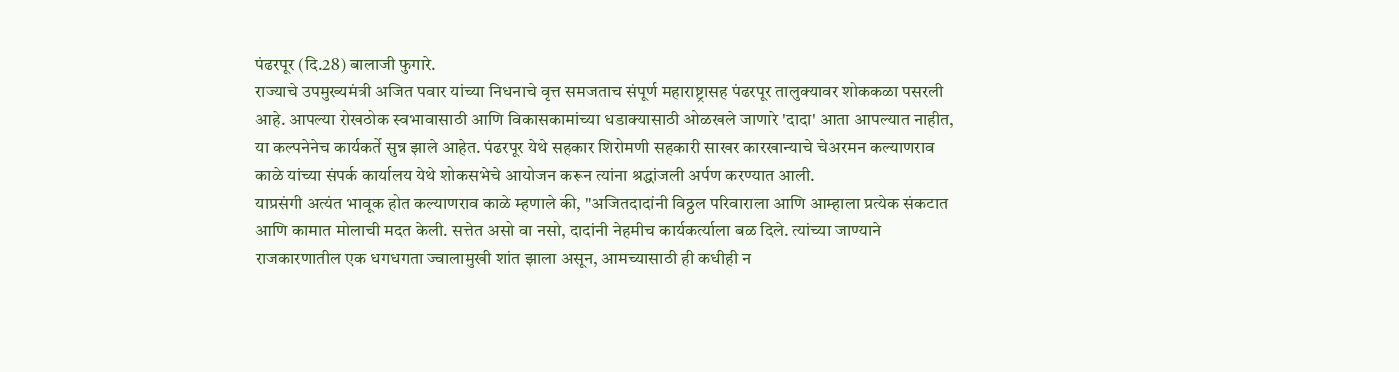पंढरपूर (दि.28) बालाजी फुगारे.
राज्याचे उपमुख्यमंत्री अजित पवार यांच्या निधनाचे वृत्त समजताच संपूर्ण महाराष्ट्रासह पंढरपूर तालुक्यावर शोककळा पसरली आहे. आपल्या रोखठोक स्वभावासाठी आणि विकासकामांच्या धडाक्यासाठी ओळखले जाणारे 'दादा' आता आपल्यात नाहीत, या कल्पनेनेच कार्यकर्ते सुन्न झाले आहेत. पंढरपूर येथे सहकार शिरोमणी सहकारी साखर कारखान्याचे चेअरमन कल्याणराव काळे यांच्या संपर्क कार्यालय येथे शोकसभेचे आयोजन करून त्यांना श्रद्धांजली अर्पण करण्यात आली.
याप्रसंगी अत्यंत भावूक होत कल्याणराव काळे म्हणाले की, "अजितदादांनी विठ्ठल परिवाराला आणि आम्हाला प्रत्येक संकटात आणि कामात मोलाची मदत केली. सत्तेत असो वा नसो, दादांनी नेहमीच कार्यकर्त्याला बळ दिले. त्यांच्या जाण्याने राजकारणातील एक धगधगता ज्वालामुखी शांत झाला असून, आमच्यासाठी ही कधीही न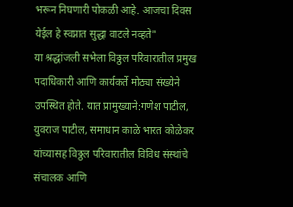भरून निघणारी पोकळी आहे. आजचा दिवस येईल हे स्वप्नात सुद्धा वाटले नव्हते"
या श्रद्धांजली सभेला विठ्ठल परिवारातील प्रमुख पदाधिकारी आणि कार्यकर्ते मोठ्या संख्येने उपस्थित होते. यात प्रामुख्याने:गणेश पाटील, युवराज पाटील, समाधान काळे भारत कोळेकर यांच्यासह विठ्ठल परिवारातील विविध संस्थांचे संचालक आणि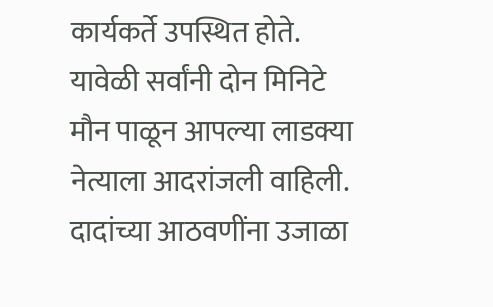कार्यकर्ते उपस्थित होते.
यावेळी सर्वांनी दोन मिनिटे मौन पाळून आपल्या लाडक्या नेत्याला आदरांजली वाहिली. दादांच्या आठवणींना उजाळा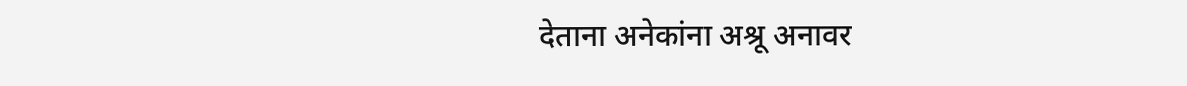देताना अनेकांना अश्रू अनावर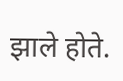झाले होते.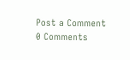Post a Comment
0 Comments